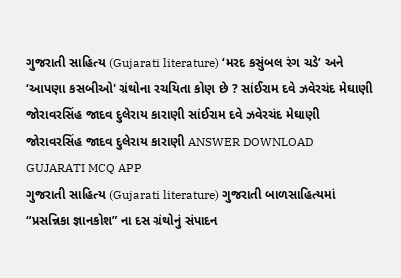ગુજરાતી સાહિત્ય (Gujarati literature) ‘મરદ કસુંબલ રંગ ચડે’ અને ‘આપણા કસબીઓ' ગ્રંથોના રચયિતા કોણ છે ? સાંઈરામ દવે ઝવેરચંદ મેઘાણી જોરાવરસિંહ જાદવ દુલેરાય કારાણી સાંઈરામ દવે ઝવેરચંદ મેઘાણી જોરાવરસિંહ જાદવ દુલેરાય કારાણી ANSWER DOWNLOAD GUJARATI MCQ APP
ગુજરાતી સાહિત્ય (Gujarati literature) ગુજરાતી બાળસાહિત્યમાં “પ્રસન્નિકા જ્ઞાનકોશ” ના દસ ગ્રંથોનું સંપાદન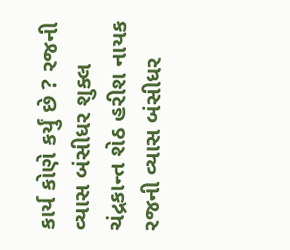કાર્ય કોણે કર્યું છે ? રજની વ્યાસ બંસીધર શુક્લ ચંદ્રકાન્ત શેઠ હરીશ નાયક રજની વ્યાસ બંસીધર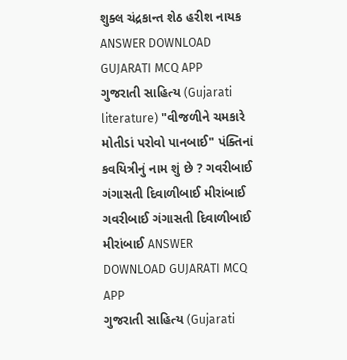શુક્લ ચંદ્રકાન્ત શેઠ હરીશ નાયક ANSWER DOWNLOAD GUJARATI MCQ APP
ગુજરાતી સાહિત્ય (Gujarati literature) "વીજળીને ચમકારે મોતીડાં પરોવો પાનબાઈ" પંક્તિનાં કવયિત્રીનું નામ શું છે ? ગવરીબાઈ ગંગાસતી દિવાળીબાઈ મીરાંબાઈ ગવરીબાઈ ગંગાસતી દિવાળીબાઈ મીરાંબાઈ ANSWER DOWNLOAD GUJARATI MCQ APP
ગુજરાતી સાહિત્ય (Gujarati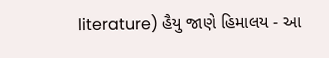literature) હૈયુ જાણે હિમાલય - આ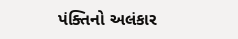પંક્તિનો અલંકાર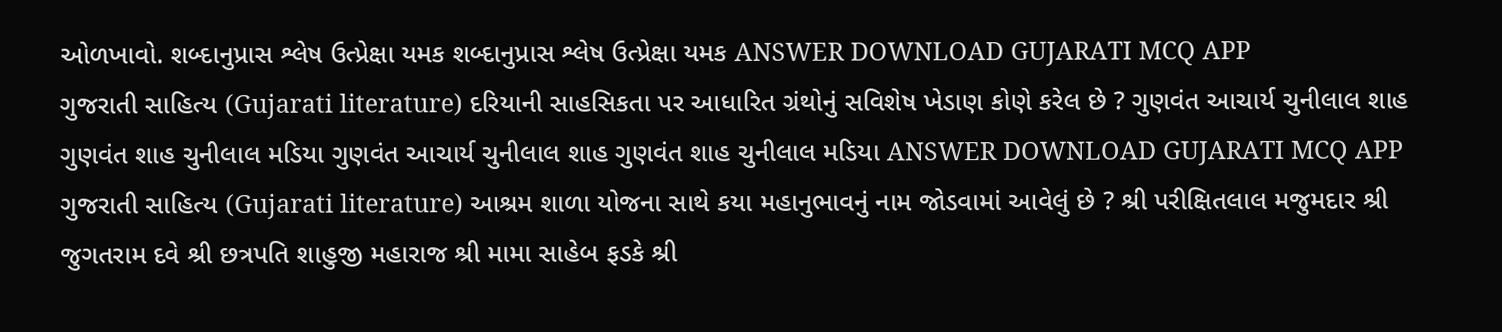ઓળખાવો. શબ્દાનુપ્રાસ શ્લેષ ઉત્પ્રેક્ષા યમક શબ્દાનુપ્રાસ શ્લેષ ઉત્પ્રેક્ષા યમક ANSWER DOWNLOAD GUJARATI MCQ APP
ગુજરાતી સાહિત્ય (Gujarati literature) દરિયાની સાહસિકતા પર આધારિત ગ્રંથોનું સવિશેષ ખેડાણ કોણે કરેલ છે ? ગુણવંત આચાર્ય ચુનીલાલ શાહ ગુણવંત શાહ ચુનીલાલ મડિયા ગુણવંત આચાર્ય ચુનીલાલ શાહ ગુણવંત શાહ ચુનીલાલ મડિયા ANSWER DOWNLOAD GUJARATI MCQ APP
ગુજરાતી સાહિત્ય (Gujarati literature) આશ્રમ શાળા યોજના સાથે કયા મહાનુભાવનું નામ જોડવામાં આવેલું છે ? શ્રી પરીક્ષિતલાલ મજુમદાર શ્રી જુગતરામ દવે શ્રી છત્રપતિ શાહુજી મહારાજ શ્રી મામા સાહેબ ફડકે શ્રી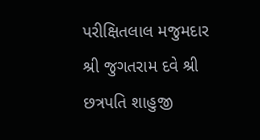પરીક્ષિતલાલ મજુમદાર શ્રી જુગતરામ દવે શ્રી છત્રપતિ શાહુજી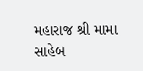મહારાજ શ્રી મામા સાહેબ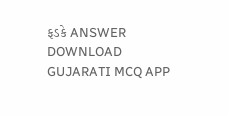ફડકે ANSWER DOWNLOAD GUJARATI MCQ APP